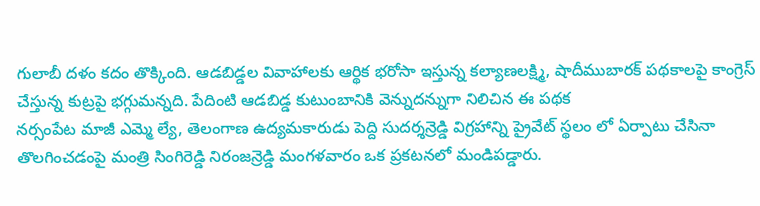గులాబీ దళం కదం తొక్కింది. ఆడబిడ్డల వివాహాలకు ఆర్థిక భరోసా ఇస్తున్న కల్యాణలక్ష్మి, షాదీముబారక్ పథకాలపై కాంగ్రెస్ చేస్తున్న కుట్రపై భగ్గుమన్నది. పేదింటి ఆడబిడ్డ కుటుంబానికి వెన్నుదన్నుగా నిలిచిన ఈ పథక
నర్సంపేట మాజీ ఎమ్మె ల్యే, తెలంగాణ ఉద్యమకారుడు పెద్ది సుదర్శన్రెడ్డి విగ్రహాన్ని ప్రైవేట్ స్థలం లో ఏర్పాటు చేసినా తొలగించడంపై మంత్రి సింగిరెడ్డి నిరంజన్రెడ్డి మంగళవారం ఒక ప్రకటనలో మండిపడ్డారు.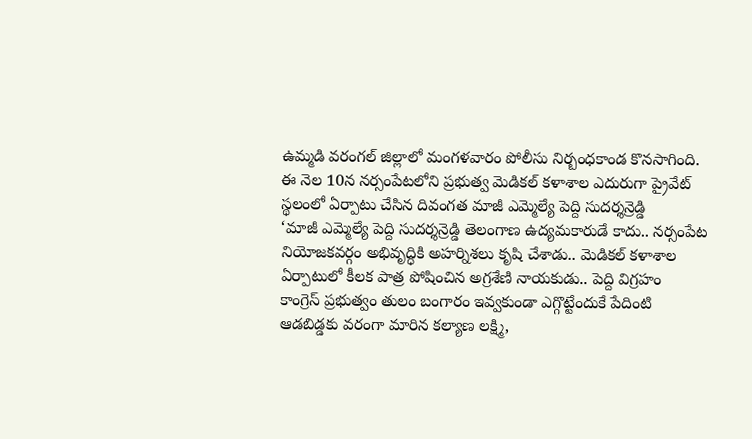ఉమ్మడి వరంగల్ జిల్లాలో మంగళవారం పోలీసు నిర్బంధకాండ కొనసాగింది. ఈ నెల 10న నర్సంపేటలోని ప్రభుత్వ మెడికల్ కళాశాల ఎదురుగా ప్రైవేట్ స్థలంలో ఏర్పాటు చేసిన దివంగత మాజీ ఎమ్మెల్యే పెద్ది సుదర్శన్రెడ్డి
‘మాజీ ఎమ్మెల్యే పెద్ది సుదర్శన్రెడ్డి తెలంగాణ ఉద్యమకారుడే కాదు.. నర్సంపేట నియోజకవర్గం అభివృద్ధికి అహర్నిశలు కృషి చేశాడు.. మెడికల్ కళాశాల ఏర్పాటులో కీలక పాత్ర పోషించిన అగ్రశేణి నాయకుడు.. పెద్ది విగ్రహం
కాంగ్రెస్ ప్రభుత్వం తులం బంగారం ఇవ్వకుండా ఎగ్గొట్టేందుకే పేదింటి ఆడబిడ్డకు వరంగా మారిన కల్యాణ లక్ష్మి,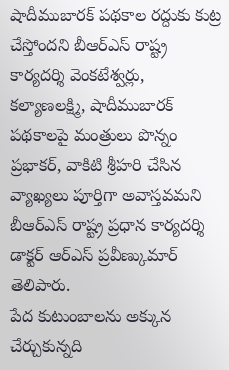షాదీముబారక్ పథకాల రద్దుకు కుట్ర చేస్తోందని బీఆర్ఎస్ రాష్ట్ర కార్యదర్శి వెంకటేశ్వర్లు,
కల్యాణలక్ష్మి, షాదీముబారక్ పథకాలపై మంత్రులు పొన్నం ప్రభాకర్, వాకిటి శ్రీహరి చేసిన వ్యాఖ్యలు పూర్తిగా అవాస్తవమని బీఆర్ఎస్ రాష్ట్ర ప్రధాన కార్యదర్శి డాక్టర్ ఆర్ఎస్ ప్రవీణ్కుమార్ తెలిపారు.
పేద కుటుంబాలను అక్కున చేర్చుకున్నది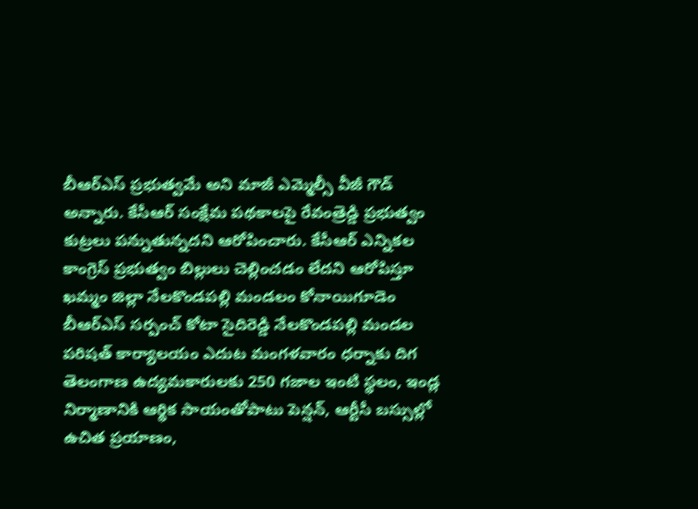బీఆర్ఎస్ ప్రభుత్వమే అని మాజీ ఎమ్మెల్సీ వీజీ గౌడ్ అన్నారు. కేసీఆర్ సంక్షేమ పథకాలపై రేవంత్రెడ్డి ప్రభుత్వం కుట్రలు పన్నుతున్నదని ఆరోపించారు. కేసీఆర్ ఎన్నికల
కాంగ్రెస్ ప్రభుత్వం బిల్లులు చెల్లించడం లేదని ఆరోపిస్తూ ఖమ్మం జిల్లా నేలకొండపల్లి మండలం కోనాయిగూడెం బీఆర్ఎస్ సర్పంచ్ కోటా సైదిరెడ్డి నేలకొండపల్లి మండల పరిషత్ కార్యాలయం ఎదుట మంగళవారం ధర్నాకు దిగ
తెలంగాణ ఉద్యమకారులకు 250 గజాల ఇంటి స్థలం, ఇండ్ల నిర్మాణానికి ఆర్థిక సాయంతోపాటు పెన్షన్, ఆర్టీసీ బస్సుల్లో ఉచిత ప్రయాణం,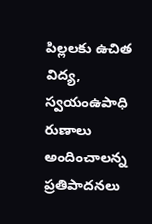పిల్లలకు ఉచిత విద్య, స్వయంఉపాధి రుణాలు అందించాలన్న ప్రతిపాదనలు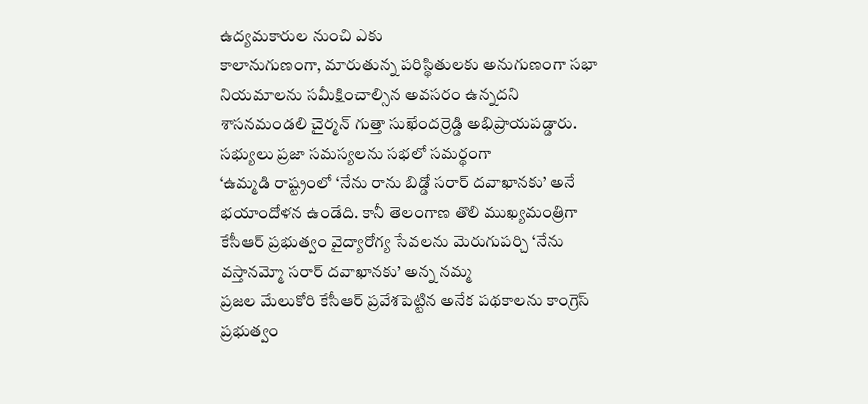ఉద్యమకారుల నుంచి ఎకు
కాలానుగుణంగా, మారుతున్న పరిస్థితులకు అనుగుణంగా సభా నియమాలను సమీక్షించాల్సిన అవసరం ఉన్నదని శాసనమండలి చైర్మన్ గుత్తా సుఖేందర్రెడ్డి అభిప్రాయపడ్డారు. సభ్యులు ప్రజా సమస్యలను సభలో సమర్థంగా
‘ఉమ్మడి రాష్ట్రంలో ‘నేను రాను బిడ్డో సరార్ దవాఖానకు’ అనే భయాందోళన ఉండేది. కానీ తెలంగాణ తొలి ముఖ్యమంత్రిగా కేసీఆర్ ప్రభుత్వం వైద్యారోగ్య సేవలను మెరుగుపర్చి ‘నేను వస్తానమ్మో సరార్ దవాఖానకు’ అన్న నమ్మ
ప్రజల మేలుకోరి కేసీఆర్ ప్రవేశపెట్టిన అనేక పథకాలను కాంగ్రెస్ ప్రభుత్వం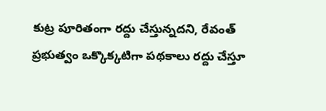కుట్ర పూరితంగా రద్దు చేస్తున్నదని, రేవంత్ ప్రభుత్వం ఒక్కొక్కటిగా పథకాలు రద్దు చేస్తూ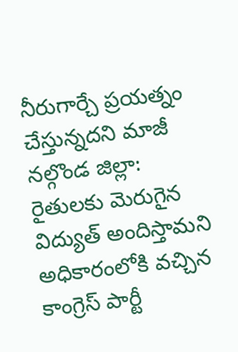నీరుగార్చే ప్రయత్నం చేస్తున్నదని మాజీ
నల్గొండ జిల్లా: రైతులకు మెరుగైన విద్యుత్ అందిస్తామని అధికారంలోకి వచ్చిన కాంగ్రెస్ పార్టీ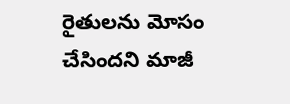రైతులను మోసం చేసిందని మాజీ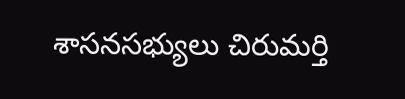శాసనసభ్యులు చిరుమర్తి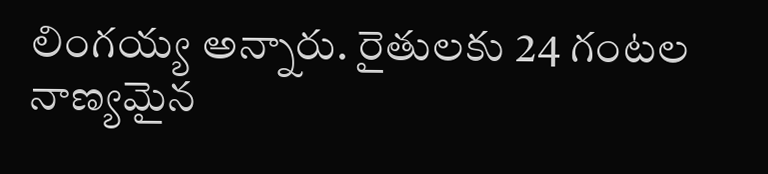లింగయ్య అన్నారు. రైతులకు 24 గంటల నాణ్యమైన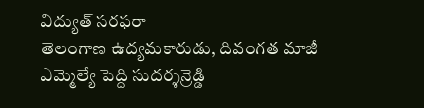విద్యుత్ సరఫరా
తెలంగాణ ఉద్యమకారుడు, దివంగత మాజీ ఎమ్మెల్యే పెద్ది సుదర్శన్రెడ్డి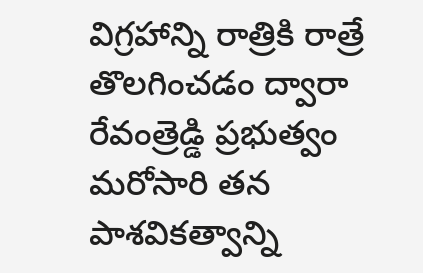విగ్రహాన్ని రాత్రికి రాత్రే తొలగించడం ద్వారా రేవంత్రెడ్డి ప్రభుత్వం మరోసారి తన పాశవికత్వాన్ని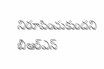నిరూపించుకుందని బీఆర్ఎస్